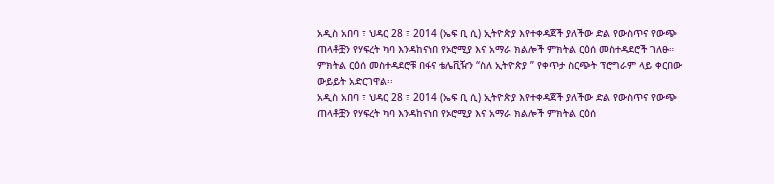አዲስ አበባ ፣ ህዳር 28 ፣ 2014 (ኤፍ ቢ ሲ) ኢትዮጵያ እየተቀዳጀች ያለችው ድል የውስጥና የውጭ ጠላቶቿን የሃፍረት ካባ እንዳከናነበ የኦሮሚያ እና አማራ ክልሎች ምክትል ርዕሰ መስተዳደሮች ገለፁ።
ምክትል ርዕሰ መስተዳደሮቹ በፋና ቴሌቪዥን “ስለ ኢትዮጵያ ” የቀጥታ ስርጭት ፕሮግራም ላይ ቀርበው ውይይት አድርገዋል፡፡
አዲስ አበባ ፣ ህዳር 28 ፣ 2014 (ኤፍ ቢ ሲ) ኢትዮጵያ እየተቀዳጀች ያለችው ድል የውስጥና የውጭ ጠላቶቿን የሃፍረት ካባ እንዳከናነበ የኦሮሚያ እና አማራ ክልሎች ምክትል ርዕሰ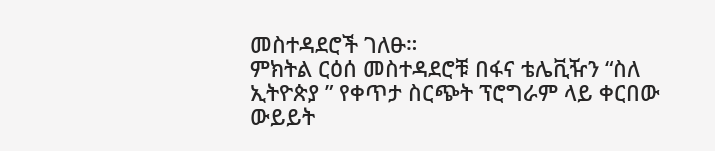መስተዳደሮች ገለፁ።
ምክትል ርዕሰ መስተዳደሮቹ በፋና ቴሌቪዥን “ስለ ኢትዮጵያ ” የቀጥታ ስርጭት ፕሮግራም ላይ ቀርበው ውይይት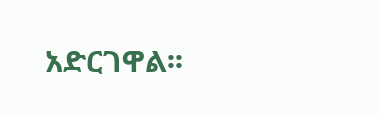አድርገዋል፡፡